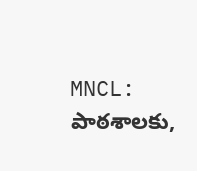MNCL: పాఠశాలకు,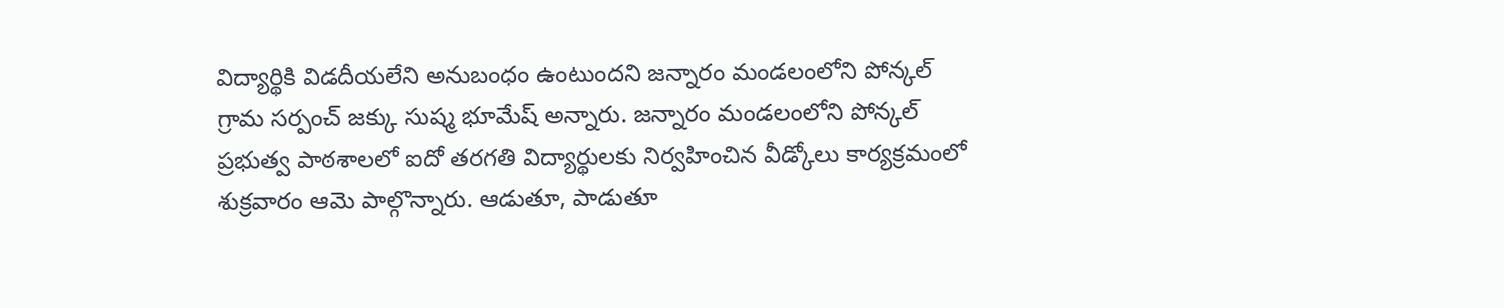విద్యార్థికి విడదీయలేని అనుబంధం ఉంటుందని జన్నారం మండలంలోని పోన్కల్ గ్రామ సర్పంచ్ జక్కు సుష్మ భూమేష్ అన్నారు. జన్నారం మండలంలోని పోన్కల్ ప్రభుత్వ పాఠశాలలో ఐదో తరగతి విద్యార్థులకు నిర్వహించిన వీడ్కోలు కార్యక్రమంలో శుక్రవారం ఆమె పాల్గొన్నారు. ఆడుతూ, పాడుతూ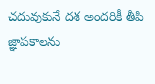చదువుకునే దశ అందరికీ తీపి జ్ఞాపకాలను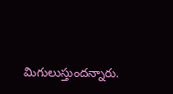మిగులుస్తుందన్నారు.